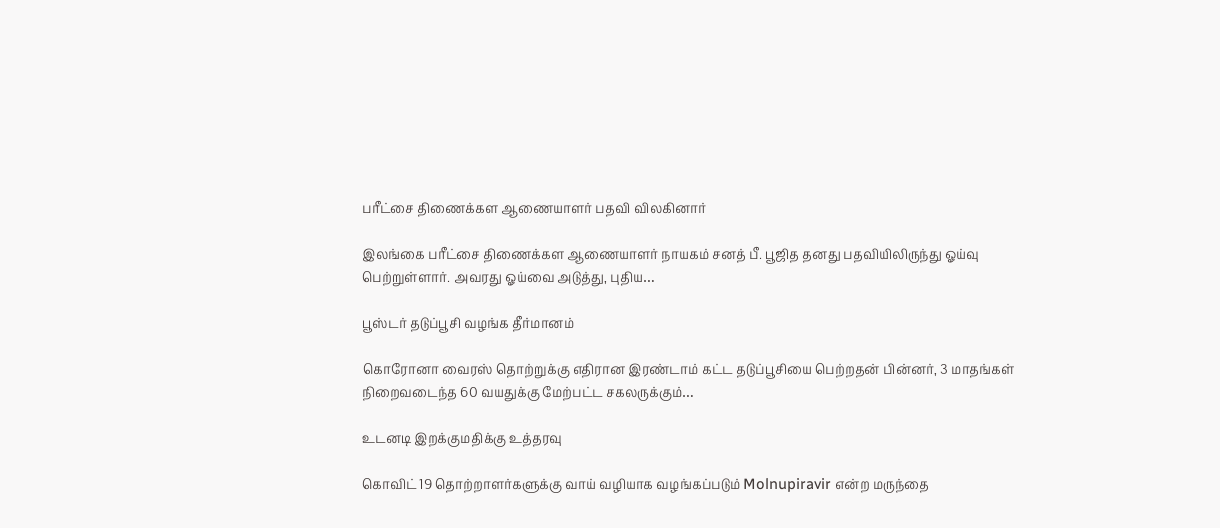பரீட்சை திணைக்கள ஆணையாளர் பதவி விலகினார்

இலங்கை பரீட்சை திணைக்கள ஆணையாளர் நாயகம் சனத் பீ. பூஜித தனது பதவியிலிருந்து ஓய்வு பெற்றுள்ளார். அவரது ஓய்வை அடுத்து, புதிய…

பூஸ்டர் தடுப்பூசி வழங்க தீர்மானம்

கொரோனா வைரஸ் தொற்றுக்கு எதிரான இரண்டாம் கட்ட தடுப்பூசியை பெற்றதன் பின்னர், 3 மாதங்கள் நிறைவடைந்த 60 வயதுக்கு மேற்பட்ட சகலருக்கும்…

உடனடி இறக்குமதிக்கு உத்தரவு

கொவிட் 19 தொற்றாளர்களுக்கு வாய் வழியாக வழங்கப்படும் Molnupiravir என்ற மருந்தை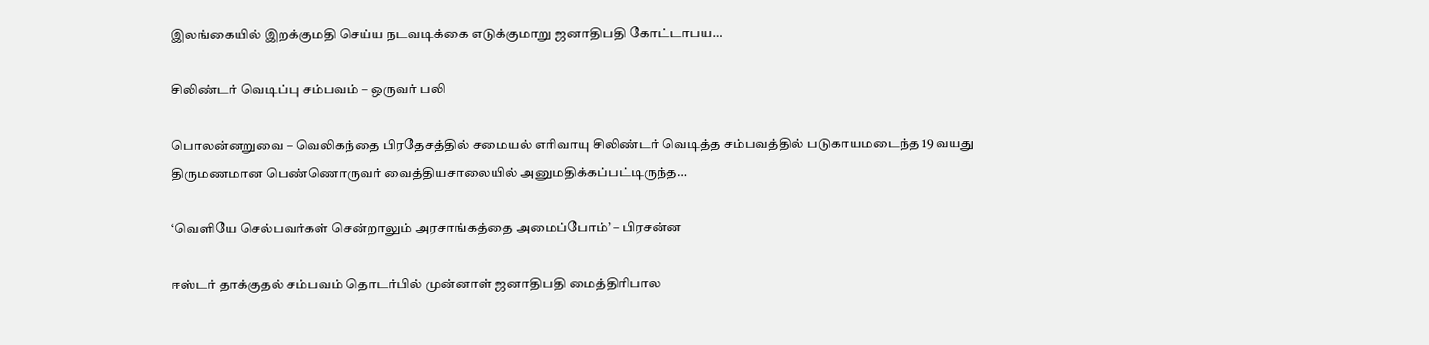இலங்கையில் இறக்குமதி செய்ய நடவடிக்கை எடுக்குமாறு ஜனாதிபதி கோட்டாபய…

சிலிண்டர் வெடிப்பு சம்பவம் – ஒருவர் பலி

பொலன்னறுவை – வெலிகந்தை பிரதேசத்தில் சமையல் எரிவாயு சிலிண்டர் வெடித்த சம்பவத்தில் படுகாயமடைந்த 19 வயது திருமணமான பெண்ணொருவர் வைத்தியசாலையில் அனுமதிக்கப்பட்டிருந்த…

‘வெளியே செல்பவர்கள் சென்றாலும் அரசாங்கத்தை அமைப்போம்’ – பிரசன்ன

ஈஸ்டர் தாக்குதல் சம்பவம் தொடர்பில் முன்னாள் ஜனாதிபதி மைத்திரிபால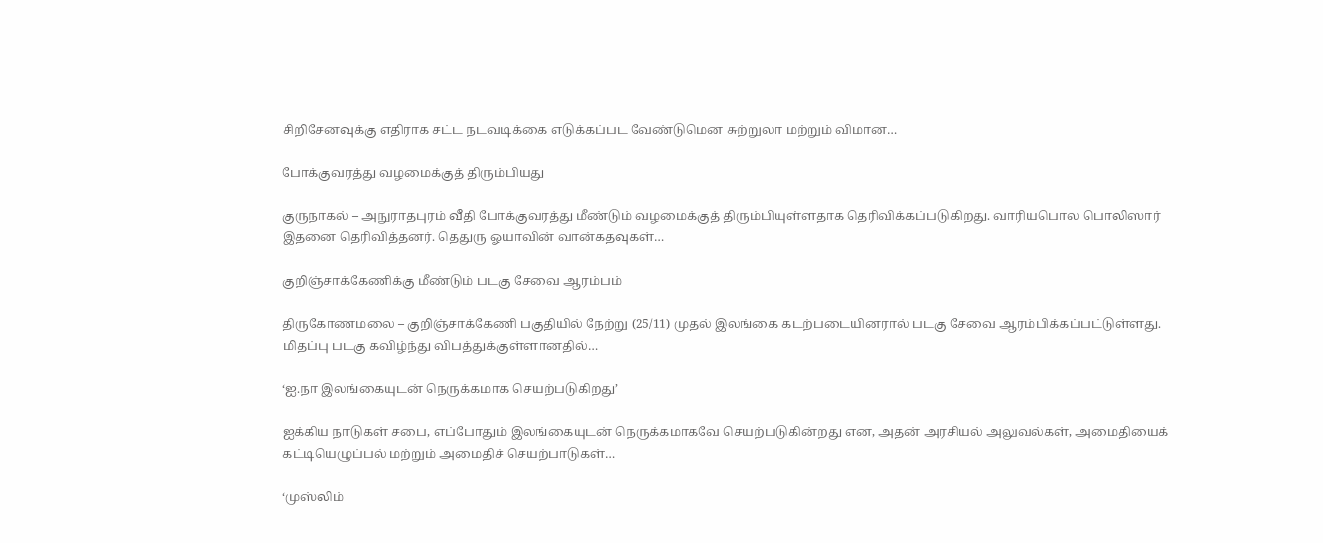சிறிசேனவுக்கு எதிராக சட்ட நடவடிக்கை எடுக்கப்பட வேண்டுமென சுற்றுலா மற்றும் விமான…

போக்குவரத்து வழமைக்குத் திரும்பியது

குருநாகல் – அநுராதபுரம் வீதி போக்குவரத்து மீண்டும் வழமைக்குத் திரும்பியுள்ளதாக தெரிவிக்கப்படுகிறது. வாரியபொல பொலிஸார் இதனை தெரிவித்தனர். தெதுரு ஓயாவின் வான்கதவுகள்…

குறிஞ்சாக்கேணிக்கு மீண்டும் படகு சேவை ஆரம்பம்

திருகோணமலை – குறிஞ்சாக்கேணி பகுதியில் நேற்று (25/11) முதல் இலங்கை கடற்படையினரால் படகு சேவை ஆரம்பிக்கப்பட்டுள்ளது. மிதப்பு படகு கவிழ்ந்து விபத்துக்குள்ளானதில்…

‘ஐ.நா இலங்கையுடன் நெருக்கமாக செயற்படுகிறது’

ஐக்கிய நாடுகள் சபை, எப்போதும் இலங்கையுடன் நெருக்கமாகவே செயற்படுகின்றது என, அதன் அரசியல் அலுவல்கள், அமைதியைக் கட்டியெழுப்பல் மற்றும் அமைதிச் செயற்பாடுகள்…

‘முஸ்லிம்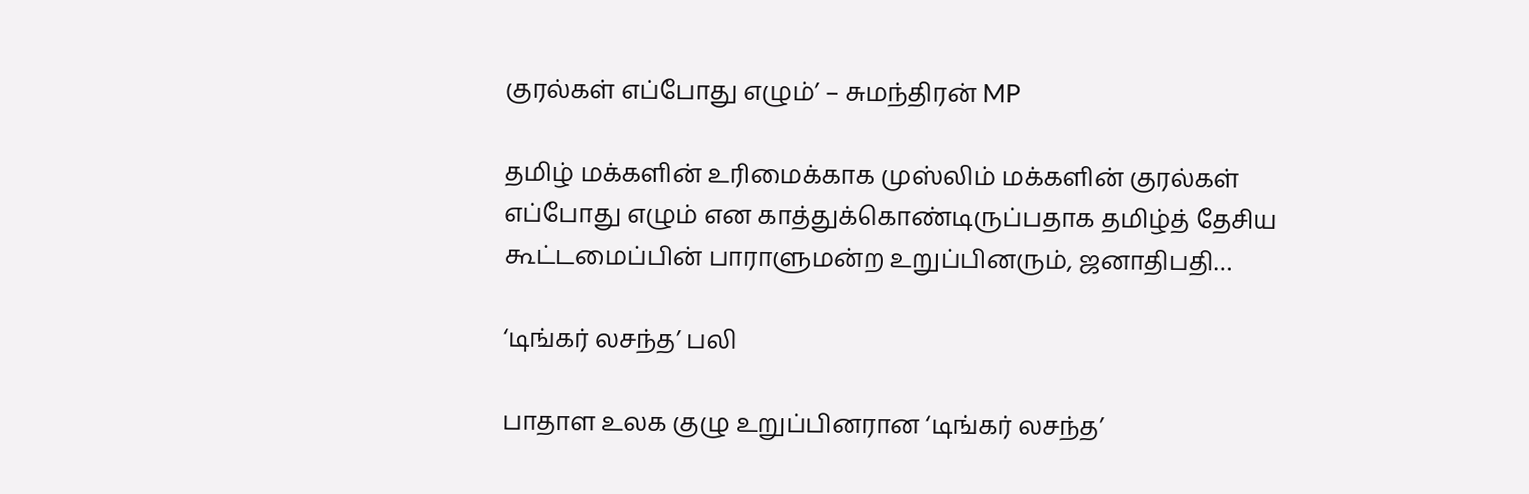குரல்கள் எப்போது எழும்’ – சுமந்திரன் MP

தமிழ் மக்களின் உரிமைக்காக முஸ்லிம் மக்களின் குரல்கள் எப்போது எழும் என காத்துக்கொண்டிருப்பதாக தமிழ்த் தேசிய கூட்டமைப்பின் பாராளுமன்ற உறுப்பினரும், ஜனாதிபதி…

‘டிங்கர் லசந்த’ பலி

பாதாள உலக குழு உறுப்பினரான ‘டிங்கர் லசந்த’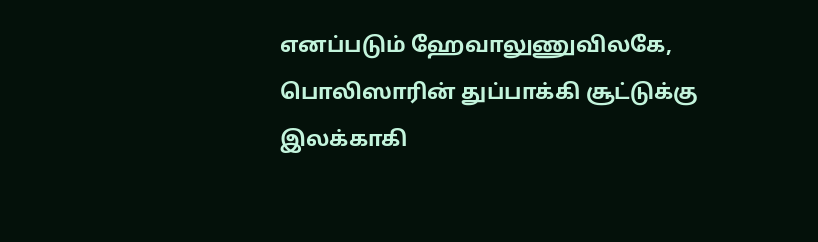எனப்படும் ஹேவாலுணுவிலகே, பொலிஸாரின் துப்பாக்கி சூட்டுக்கு இலக்காகி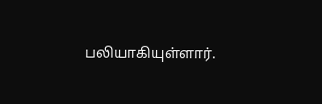பலியாகியுள்ளார்.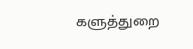களுத்துறை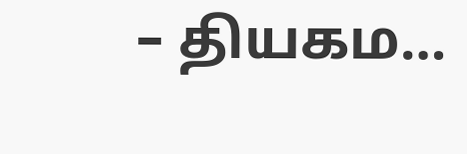– தியகம…